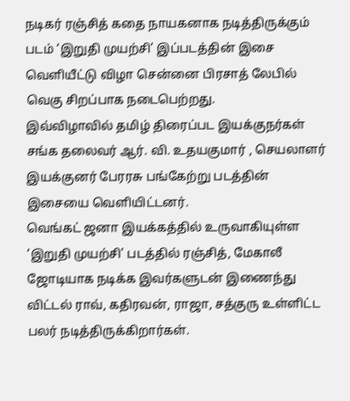நடிகர் ரஞ்சித் கதை நாயகனாக நடித்திருக்கும் படம் ‘இறுதி முயற்சி’ இப்படத்தின் இசை வெளியீட்டு விழா சென்னை பிரசாத் லேபில் வெகு சிறப்பாக நடைபெற்றது.
இவ்விழாவில் தமிழ் திரைப்பட இயக்குநர்கள் சங்க தலைவர் ஆர். வி. உதயகுமார் , செயலாளர் இயக்குனர் பேரரசு பங்கேற்று படத்தின் இசையை வெளியிட்டனர்.
வெங்கட் ஜனா இயக்கத்தில் உருவாகியுள்ள ‘இறுதி முயற்சி’ படத்தில் ரஞ்சித், மேகாலீ ஜோடியாக நடிக்க இவர்களுடன் இணைந்து விட்டல் ராவ், கதிரவன், ராஜா, சத்குரு உள்ளிட்ட பலர் நடித்திருக்கிறார்கள்.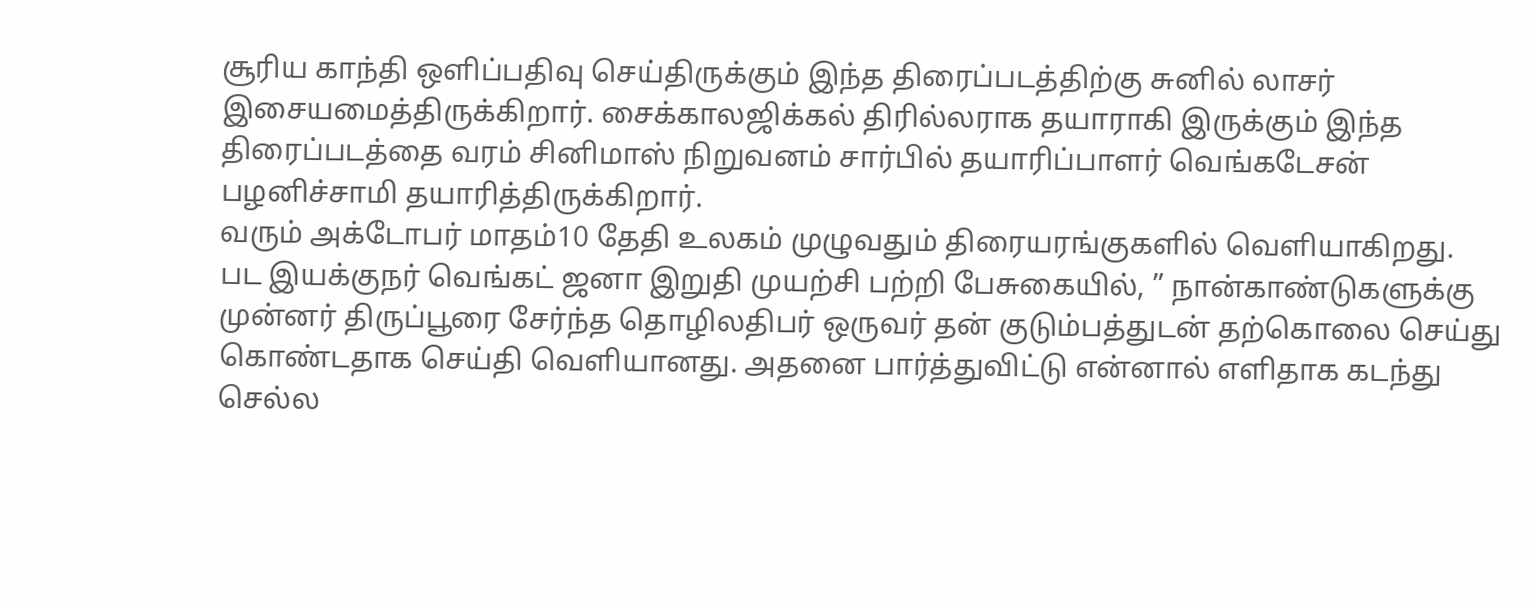சூரிய காந்தி ஒளிப்பதிவு செய்திருக்கும் இந்த திரைப்படத்திற்கு சுனில் லாசர் இசையமைத்திருக்கிறார். சைக்காலஜிக்கல் திரில்லராக தயாராகி இருக்கும் இந்த திரைப்படத்தை வரம் சினிமாஸ் நிறுவனம் சார்பில் தயாரிப்பாளர் வெங்கடேசன் பழனிச்சாமி தயாரித்திருக்கிறார்.
வரும் அக்டோபர் மாதம்10 தேதி உலகம் முழுவதும் திரையரங்குகளில் வெளியாகிறது.
பட இயக்குநர் வெங்கட் ஜனா இறுதி முயற்சி பற்றி பேசுகையில், ” நான்காண்டுகளுக்கு முன்னர் திருப்பூரை சேர்ந்த தொழிலதிபர் ஒருவர் தன் குடும்பத்துடன் தற்கொலை செய்து கொண்டதாக செய்தி வெளியானது. அதனை பார்த்துவிட்டு என்னால் எளிதாக கடந்து செல்ல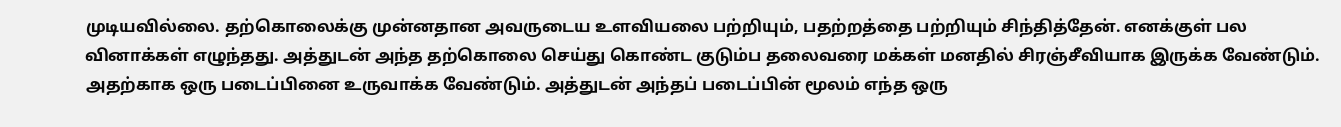முடியவில்லை. தற்கொலைக்கு முன்னதான அவருடைய உளவியலை பற்றியும், பதற்றத்தை பற்றியும் சிந்தித்தேன். எனக்குள் பல வினாக்கள் எழுந்தது. அத்துடன் அந்த தற்கொலை செய்து கொண்ட குடும்ப தலைவரை மக்கள் மனதில் சிரஞ்சீவியாக இருக்க வேண்டும். அதற்காக ஒரு படைப்பினை உருவாக்க வேண்டும். அத்துடன் அந்தப் படைப்பின் மூலம் எந்த ஒரு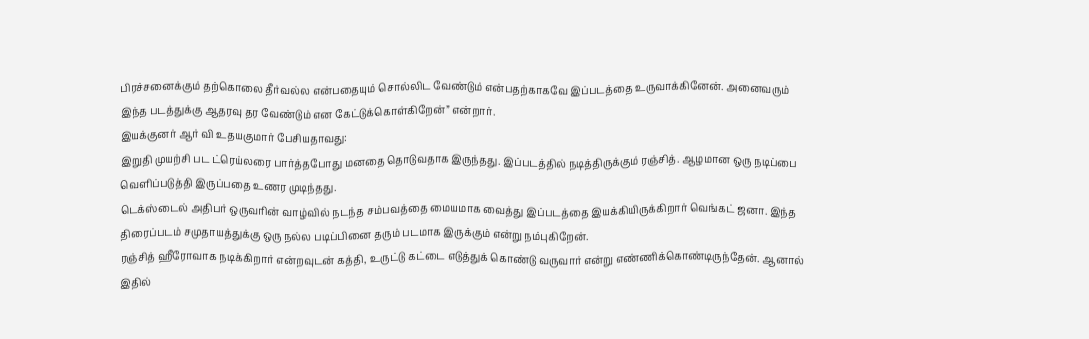பிரச்சனைக்கும் தற்கொலை தீர்வல்ல என்பதையும் சொல்லிட வேண்டும் என்பதற்காகவே இப்படத்தை உருவாக்கினேன். அனைவரும் இந்த படத்துக்கு ஆதரவு தர வேண்டும் என கேட்டுக்கொள்கிறேன்” என்றார்.
இயக்குனர் ஆர் வி உதயகுமார் பேசியதாவது:
இறுதி முயற்சி பட ட்ரெய்லரை பார்த்தபோது மனதை தொடுவதாக இருந்தது. இப்படத்தில் நடித்திருக்கும் ரஞ்சித். ஆழமான ஒரு நடிப்பை வெளிப்படுத்தி இருப்பதை உணர முடிந்தது.
டெக்ஸ்டைல் அதிபர் ஒருவரின் வாழ்வில் நடந்த சம்பவத்தை மையமாக வைத்து இப்படத்தை இயக்கியிருக்கிறார் வெங்கட் ஜனா. இந்த திரைப்படம் சமுதாயத்துக்கு ஒரு நல்ல படிப்பினை தரும் படமாக இருக்கும் என்று நம்புகிறேன்.
ரஞ்சித் ஹீரோவாக நடிக்கிறார் என்றவுடன் கத்தி, உருட்டு கட்டை எடுத்துக் கொண்டு வருவார் என்று எண்ணிக்கொண்டிருந்தேன். ஆனால் இதில்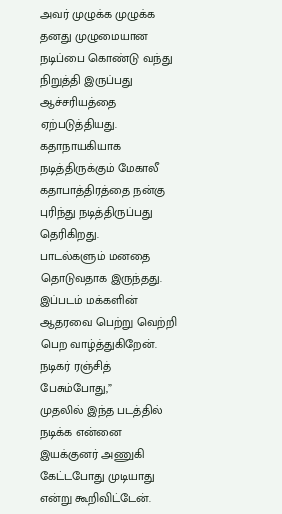அவர் முழுக்க முழுக்க தனது முழுமையான நடிப்பை கொண்டு வந்து நிறுத்தி இருப்பது ஆச்சரியத்தை ஏற்படுத்தியது. கதாநாயகியாக நடித்திருக்கும் மேகாலீ கதாபாத்திரத்தை நன்கு புரிந்து நடித்திருப்பது தெரிகிறது.
பாடல்களும் மனதை தொடுவதாக இருந்தது. இப்படம் மக்களின் ஆதரவை பெற்று வெற்றி பெற வாழ்த்துகிறேன்.
நடிகர் ரஞ்சித் பேசும்போது,”
முதலில் இந்த படத்தில் நடிக்க என்னை இயக்குனர் அணுகி கேட்டபோது முடியாது என்று கூறிவிட்டேன்.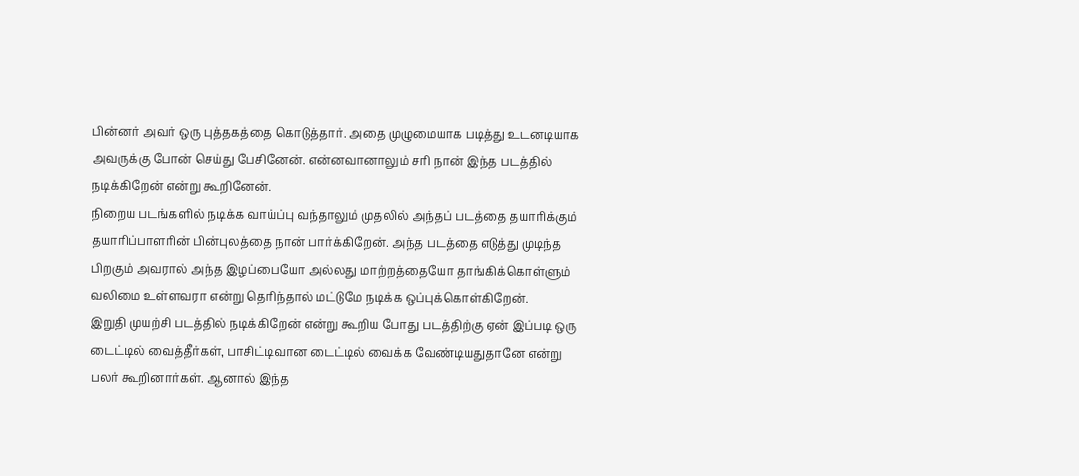பின்னர் அவர் ஒரு புத்தகத்தை கொடுத்தார். அதை முழுமையாக படித்து உடனடியாக அவருக்கு போன் செய்து பேசினேன். என்னவானாலும் சரி நான் இந்த படத்தில் நடிக்கிறேன் என்று கூறினேன்.
நிறைய படங்களில் நடிக்க வாய்ப்பு வந்தாலும் முதலில் அந்தப் படத்தை தயாரிக்கும் தயாரிப்பாளரின் பின்புலத்தை நான் பார்க்கிறேன். அந்த படத்தை எடுத்து முடிந்த பிறகும் அவரால் அந்த இழப்பையோ அல்லது மாற்றத்தையோ தாங்கிக்கொள்ளும் வலிமை உள்ளவரா என்று தெரிந்தால் மட்டுமே நடிக்க ஒப்புக்கொள்கிறேன்.
இறுதி முயற்சி படத்தில் நடிக்கிறேன் என்று கூறிய போது படத்திற்கு ஏன் இப்படி ஒரு டைட்டில் வைத்தீர்கள், பாசிட்டிவான டைட்டில் வைக்க வேண்டியதுதானே என்று பலர் கூறினார்கள். ஆனால் இந்த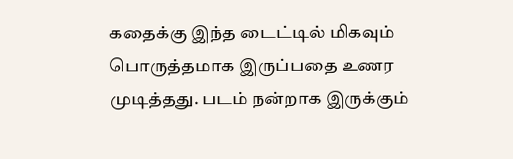கதைக்கு இந்த டைட்டில் மிகவும் பொருத்தமாக இருப்பதை உணர முடித்தது. படம் நன்றாக இருக்கும்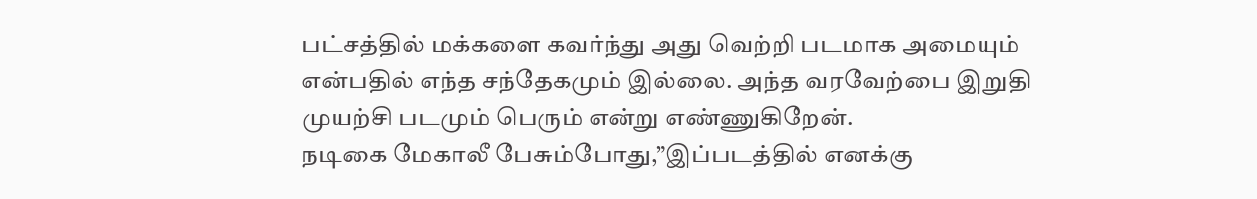பட்சத்தில் மக்களை கவர்ந்து அது வெற்றி படமாக அமையும் என்பதில் எந்த சந்தேகமும் இல்லை. அந்த வரவேற்பை இறுதி முயற்சி படமும் பெரும் என்று எண்ணுகிறேன்.
நடிகை மேகாலீ பேசும்போது,”இப்படத்தில் எனக்கு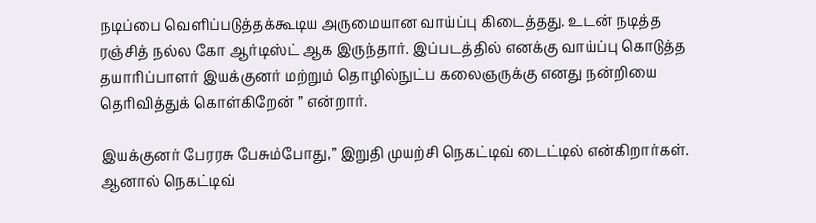நடிப்பை வெளிப்படுத்தக்கூடிய அருமையான வாய்ப்பு கிடைத்தது. உடன் நடித்த ரஞ்சித் நல்ல கோ ஆர்டிஸ்ட் ஆக இருந்தார். இப்படத்தில் எனக்கு வாய்ப்பு கொடுத்த தயாரிப்பாளர் இயக்குனர் மற்றும் தொழில்நுட்ப கலைஞருக்கு எனது நன்றியை தெரிவித்துக் கொள்கிறேன் ” என்றார்.

இயக்குனர் பேரரசு பேசும்போது,” இறுதி முயற்சி நெகட்டிவ் டைட்டில் என்கிறார்கள். ஆனால் நெகட்டிவ்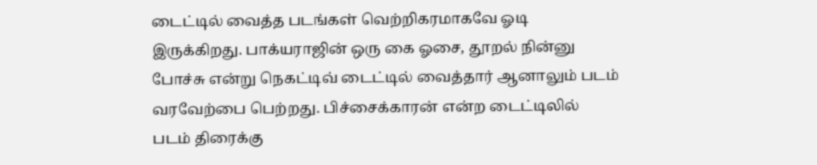டைட்டில் வைத்த படங்கள் வெற்றிகரமாகவே ஓடி இருக்கிறது. பாக்யராஜின் ஒரு கை ஓசை, தூறல் நின்னு போச்சு என்று நெகட்டிவ் டைட்டில் வைத்தார் ஆனாலும் படம் வரவேற்பை பெற்றது. பிச்சைக்காரன் என்ற டைட்டிலில் படம் திரைக்கு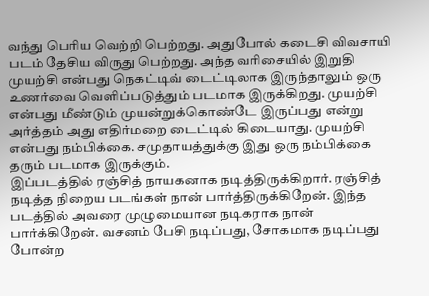வந்து பெரிய வெற்றி பெற்றது. அதுபோல் கடைசி விவசாயி படம் தேசிய விருது பெற்றது. அந்த வரிசையில் இறுதி முயற்சி என்பது நெகட்டிவ் டைட்டிலாக இருந்தாலும் ஒரு உணர்வை வெளிப்படுத்தும் படமாக இருக்கிறது. முயற்சி என்பது மீண்டும் முயன்றுக்கொண்டே இருப்பது என்று அர்த்தம் அது எதிர்மறை டைட்டில் கிடையாது. முயற்சி என்பது நம்பிக்கை. சமுதாயத்துக்கு இது ஒரு நம்பிக்கை தரும் படமாக இருக்கும்.
இப்படத்தில் ரஞ்சித் நாயகனாக நடித்திருக்கிறார். ரஞ்சித் நடித்த நிறைய படங்கள் நான் பார்த்திருக்கிறேன். இந்த படத்தில் அவரை முழுமையான நடிகராக நான் பார்க்கிறேன். வசனம் பேசி நடிப்பது, சோகமாக நடிப்பது போன்ற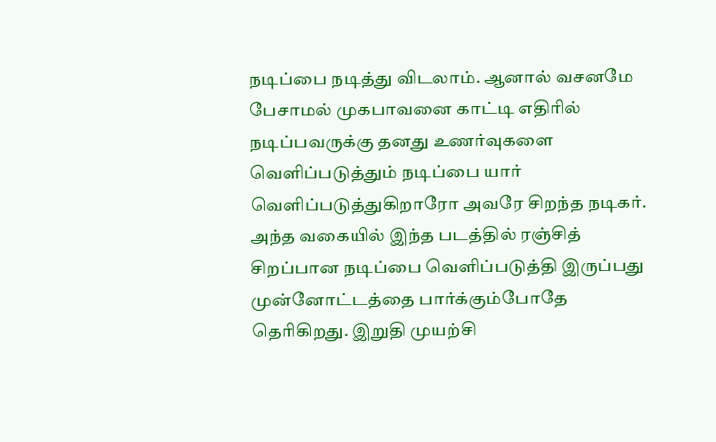நடிப்பை நடித்து விடலாம். ஆனால் வசனமே பேசாமல் முகபாவனை காட்டி எதிரில் நடிப்பவருக்கு தனது உணர்வுகளை வெளிப்படுத்தும் நடிப்பை யார் வெளிப்படுத்துகிறாரோ அவரே சிறந்த நடிகர். அந்த வகையில் இந்த படத்தில் ரஞ்சித் சிறப்பான நடிப்பை வெளிப்படுத்தி இருப்பது முன்னோட்டத்தை பார்க்கும்போதே தெரிகிறது. இறுதி முயற்சி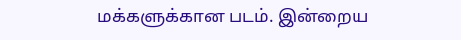மக்களுக்கான படம். இன்றைய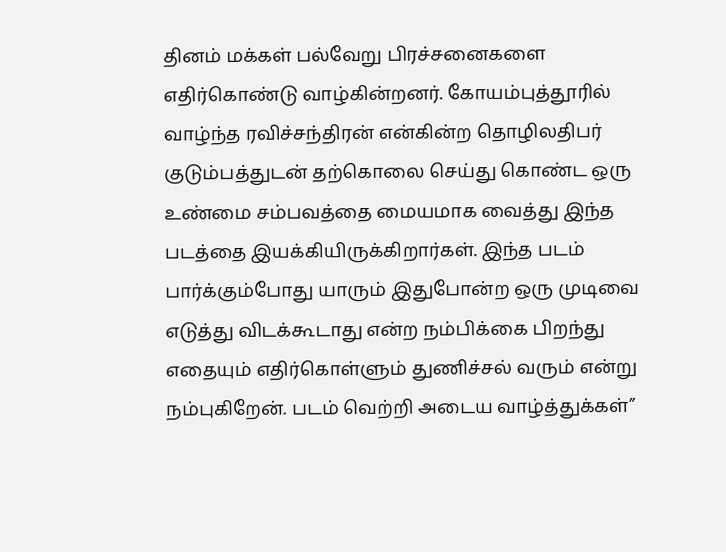தினம் மக்கள் பல்வேறு பிரச்சனைகளை எதிர்கொண்டு வாழ்கின்றனர். கோயம்புத்தூரில் வாழ்ந்த ரவிச்சந்திரன் என்கின்ற தொழிலதிபர் குடும்பத்துடன் தற்கொலை செய்து கொண்ட ஒரு உண்மை சம்பவத்தை மையமாக வைத்து இந்த படத்தை இயக்கியிருக்கிறார்கள். இந்த படம் பார்க்கும்போது யாரும் இதுபோன்ற ஒரு முடிவை எடுத்து விடக்கூடாது என்ற நம்பிக்கை பிறந்து எதையும் எதிர்கொள்ளும் துணிச்சல் வரும் என்று நம்புகிறேன். படம் வெற்றி அடைய வாழ்த்துக்கள்”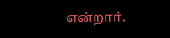என்றார்.